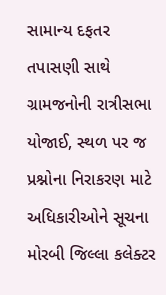સામાન્ય દફતર તપાસણી સાથે ગ્રામજનોની રાત્રીસભા યોજાઈ, સ્થળ પર જ પ્રશ્નોના નિરાકરણ માટે અધિકારીઓને સૂચના
મોરબી જિલ્લા કલેક્ટર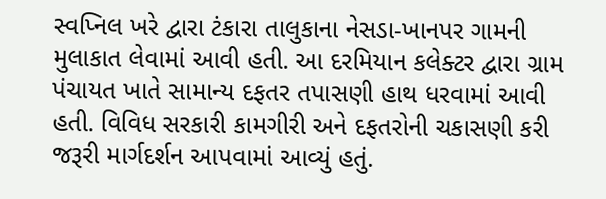સ્વપ્નિલ ખરે દ્વારા ટંકારા તાલુકાના નેસડા-ખાનપર ગામની મુલાકાત લેવામાં આવી હતી. આ દરમિયાન કલેક્ટર દ્વારા ગ્રામ પંચાયત ખાતે સામાન્ય દફતર તપાસણી હાથ ધરવામાં આવી હતી. વિવિધ સરકારી કામગીરી અને દફતરોની ચકાસણી કરી જરૂરી માર્ગદર્શન આપવામાં આવ્યું હતું.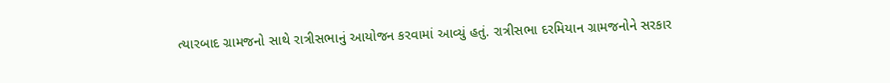ત્યારબાદ ગ્રામજનો સાથે રાત્રીસભાનું આયોજન કરવામાં આવ્યું હતું. રાત્રીસભા દરમિયાન ગ્રામજનોને સરકાર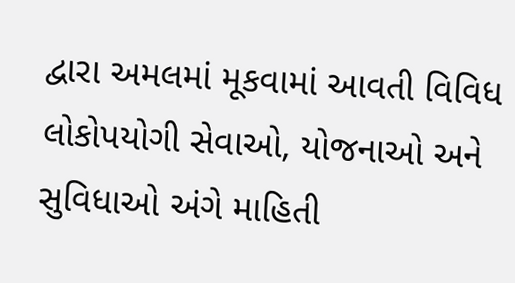દ્વારા અમલમાં મૂકવામાં આવતી વિવિધ લોકોપયોગી સેવાઓ, યોજનાઓ અને સુવિધાઓ અંગે માહિતી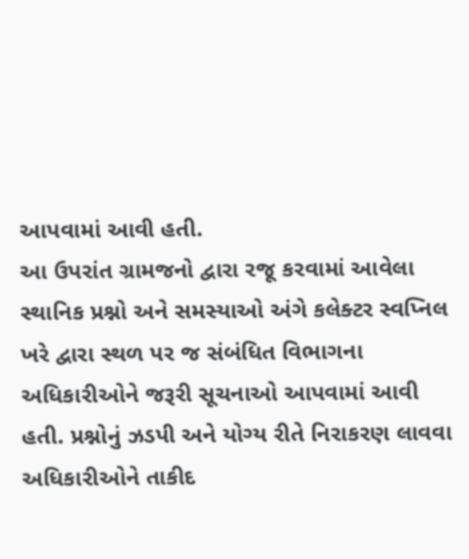આપવામાં આવી હતી.
આ ઉપરાંત ગ્રામજનો દ્વારા રજૂ કરવામાં આવેલા સ્થાનિક પ્રશ્નો અને સમસ્યાઓ અંગે કલેક્ટર સ્વપ્નિલ ખરે દ્વારા સ્થળ પર જ સંબંધિત વિભાગના અધિકારીઓને જરૂરી સૂચનાઓ આપવામાં આવી હતી. પ્રશ્નોનું ઝડપી અને યોગ્ય રીતે નિરાકરણ લાવવા અધિકારીઓને તાકીદ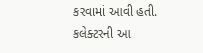કરવામાં આવી હતી.
કલેક્ટરની આ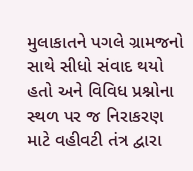મુલાકાતને પગલે ગ્રામજનો સાથે સીધો સંવાદ થયો હતો અને વિવિધ પ્રશ્નોના સ્થળ પર જ નિરાકરણ માટે વહીવટી તંત્ર દ્વારા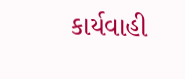કાર્યવાહી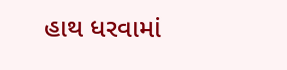હાથ ધરવામાં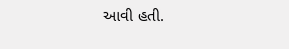આવી હતી.